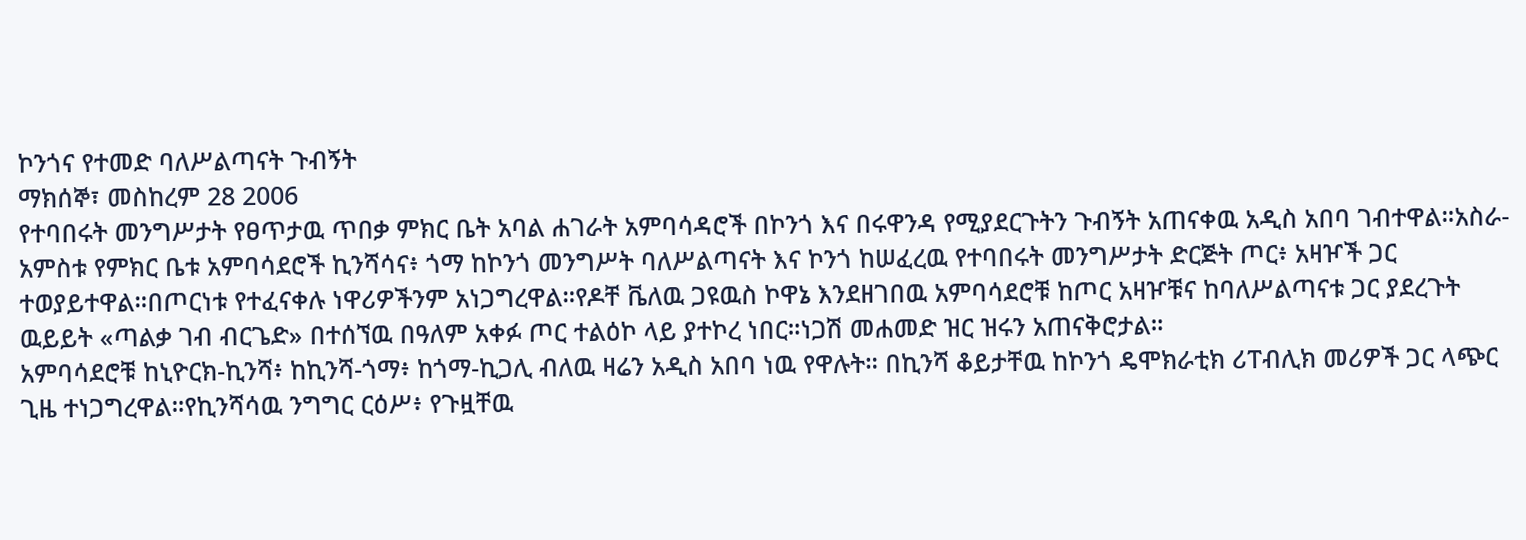ኮንጎና የተመድ ባለሥልጣናት ጉብኝት
ማክሰኞ፣ መስከረም 28 2006
የተባበሩት መንግሥታት የፀጥታዉ ጥበቃ ምክር ቤት አባል ሐገራት አምባሳዳሮች በኮንጎ እና በሩዋንዳ የሚያደርጉትን ጉብኝት አጠናቀዉ አዲስ አበባ ገብተዋል።አስራ-አምስቱ የምክር ቤቱ አምባሳደሮች ኪንሻሳና፥ ጎማ ከኮንጎ መንግሥት ባለሥልጣናት እና ኮንጎ ከሠፈረዉ የተባበሩት መንግሥታት ድርጅት ጦር፥ አዛዦች ጋር ተወያይተዋል።በጦርነቱ የተፈናቀሉ ነዋሪዎችንም አነጋግረዋል።የዶቸ ቬለዉ ጋዩዉስ ኮዋኔ እንደዘገበዉ አምባሳደሮቹ ከጦር አዛዦቹና ከባለሥልጣናቱ ጋር ያደረጉት ዉይይት «ጣልቃ ገብ ብርጌድ» በተሰኘዉ በዓለም አቀፉ ጦር ተልዕኮ ላይ ያተኮረ ነበር።ነጋሽ መሐመድ ዝር ዝሩን አጠናቅሮታል።
አምባሳደሮቹ ከኒዮርክ-ኪንሻ፥ ከኪንሻ-ጎማ፥ ከጎማ-ኪጋሊ ብለዉ ዛሬን አዲስ አበባ ነዉ የዋሉት። በኪንሻ ቆይታቸዉ ከኮንጎ ዴሞክራቲክ ሪፐብሊክ መሪዎች ጋር ላጭር ጊዜ ተነጋግረዋል።የኪንሻሳዉ ንግግር ርዕሥ፥ የጉዟቸዉ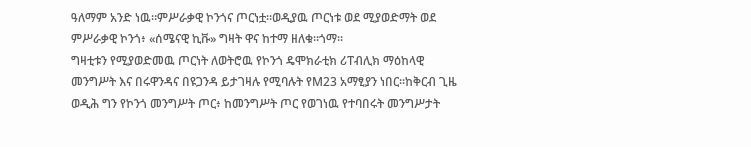ዓለማም አንድ ነዉ።ምሥራቃዊ ኮንጎና ጦርነቷ።ወዲያዉ ጦርነቱ ወደ ሚያወድማት ወደ ምሥራቃዊ ኮንጎ፥ «ሰሜናዊ ኪቩ» ግዛት ዋና ከተማ ዘለቁ።ጎማ።
ግዛቲቱን የሚያወድመዉ ጦርነት ለወትሮዉ የኮንጎ ዴሞክራቲክ ሪፐብሊክ ማዕከላዊ መንግሥት እና በሩዋንዳና በዩጋንዳ ይታገዛሉ የሚባሉት የM23 አማፂያን ነበር።ከቅርብ ጊዜ ወዲሕ ግን የኮንጎ መንግሥት ጦር፥ ከመንግሥት ጦር የወገነዉ የተባበሩት መንግሥታት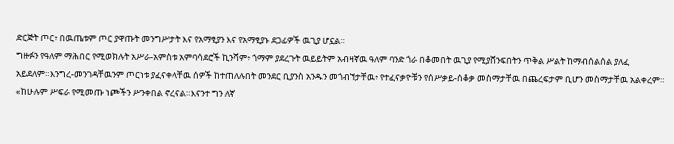ድርጅት ጦር፥ በዉጤቱም ጦር ያዋጡት መንግሥታት እና የአማፂያን እና የአማፂያኑ ደጋፊዎች ዉጊያ ሆኗል።
ግዙፉን የዓለም ማሕበር የሚወክሉት አሥራ-አምስቱ አምባሳደሮች ኪንሻም፥ ጎማም ያደረጉት ዉይይትም አብዛኛዉ ዓለም ባንድ ጎራ በቆመበት ዉጊያ የሚያሸንፍበትን ጥቅል ሥልት ከማብሰልሰል ያለፈ አይደለም።እንግረ-መንገዳቸዉንም ጦርነቱ ያፈናቀላቸዉ ሰዎች ከተጠለሉበት መንደር ቢያንስ አንዱን መጎብኘታቸዉ፥ የተፈናቃዮቹን የሰሥቃይ-ሰቆቃ መስማታቸዉ በጨረፍታም ቢሆን መስማታቸዉ አልቀረም።
«ከሁሉም ሥፍራ የሚመጡ ነጮችን ሥንቀበል ኖረናል።እናንተ ግን ለኛ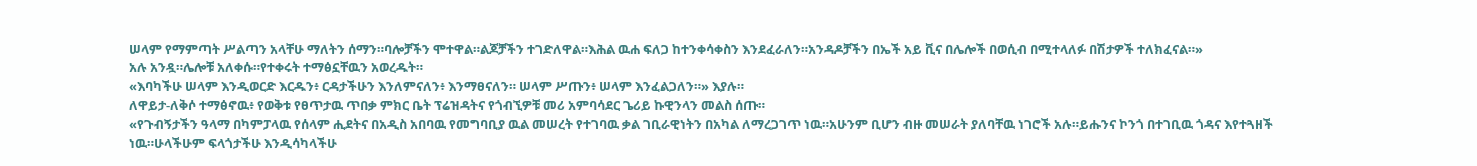ሠላም የማምጣት ሥልጣን አላቸሁ ማለትን ሰማን።ባሎቻችን ሞተዋል።ልጆቻችን ተገድለዋል።እሕል ዉሐ ፍለጋ ከተንቀሳቀስን እንደፈራለን።አንዳዶቻችን በኤች አይ ቪና በሌሎች በወሲብ በሚተላለፉ በሽታዎች ተለክፈናል።»
አሉ አንዷ።ሌሎቹ አለቀሱ።የተቀሩት ተማፅኗቸዉን አወረዱት።
«እባካችሁ ሠላም እንዲወርድ እርዱን፥ ርዳታችሁን እንለምናለን፥ እንማፀናለን። ሠላም ሥጡን፥ ሠላም እንፈልጋለን።» እያሉ።
ለዋይታ-ለቅሶ ተማፅኖዉ፥ የወቅቱ የፀጥታዉ ጥበቃ ምክር ቤት ፕሬዝዳትና የጎብኚዎቹ መሪ አምባሳደር ጌሪይ ኩዊንላን መልስ ሰጡ።
«የጉብኝታችን ዓላማ በካምፓላዉ የሰላም ሒደትና በአዲስ አበባዉ የመግባቢያ ዉል መሠረት የተገባዉ ቃል ገቢራዊነትን በአካል ለማረጋገጥ ነዉ።አሁንም ቢሆን ብዙ መሠራት ያለባቸዉ ነገሮች አሉ።ይሑንና ኮንጎ በተገቢዉ ጎዳና እየተጓዘች ነዉ።ሁላችሁም ፍላጎታችሁ እንዲሳካላችሁ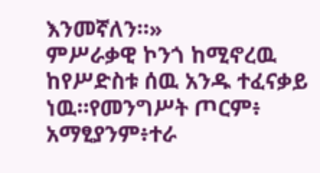እንመኛለን።»
ምሥራቃዊ ኮንጎ ከሚኖረዉ ከየሥድስቱ ሰዉ አንዱ ተፈናቃይ ነዉ።የመንግሥት ጦርም፥ አማፂያንም፥ተራ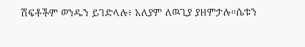ሽፍቶችም ወንዱን ይገድላሉ፥ አለያም ለዉጊያ ያዘምታሉ።ሴቱን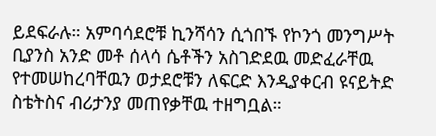ይደፍራሉ። አምባሳደሮቹ ኪንሻሳን ሲጎበኙ የኮንጎ መንግሥት ቢያንስ አንድ መቶ ሰላሳ ሴቶችን አስገድደዉ መድፈራቸዉ የተመሠከረባቸዉን ወታደሮቹን ለፍርድ እንዲያቀርብ ዩናይትድ ስቴትስና ብሪታንያ መጠየቃቸዉ ተዘግቧል።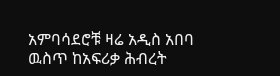አምባሳደሮቹ ዛሬ አዲስ አበባ ዉስጥ ከአፍሪቃ ሕብረት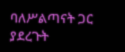ባለሥልጣናት ጋር ያደረጉት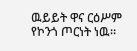ዉይይት ዋና ርዕሥም የኮንጎ ጦርነት ነዉ።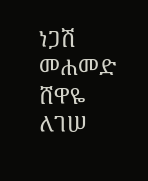ነጋሽ መሐመድ
ሸዋዬ ለገሠ